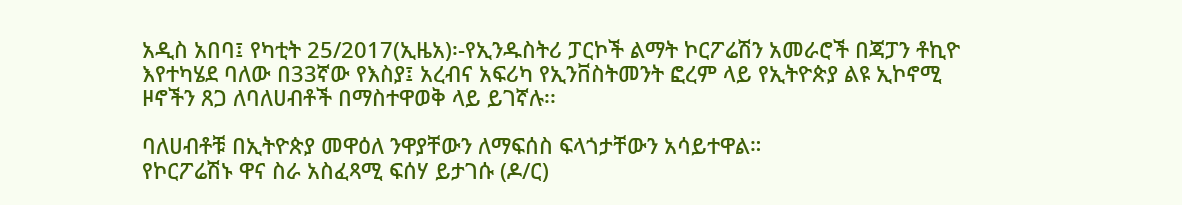አዲስ አበባ፤ የካቲት 25/2017(ኢዜአ)፡-የኢንዱስትሪ ፓርኮች ልማት ኮርፖሬሽን አመራሮች በጃፓን ቶኪዮ እየተካሄደ ባለው በ33ኛው የእስያ፤ አረብና አፍሪካ የኢንቨስትመንት ፎረም ላይ የኢትዮጵያ ልዩ ኢኮኖሚ ዞኖችን ጸጋ ለባለሀብቶች በማስተዋወቅ ላይ ይገኛሉ፡፡

ባለሀብቶቹ በኢትዮጵያ መዋዕለ ንዋያቸውን ለማፍሰስ ፍላጎታቸውን አሳይተዋል።
የኮርፖሬሽኑ ዋና ስራ አስፈጻሚ ፍሰሃ ይታገሱ (ዶ/ር)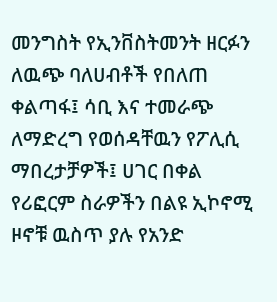መንግስት የኢንቨስትመንት ዘርፉን ለዉጭ ባለሀብቶች የበለጠ ቀልጣፋ፤ ሳቢ እና ተመራጭ ለማድረግ የወሰዳቸዉን የፖሊሲ ማበረታቻዎች፤ ሀገር በቀል የሪፎርም ስራዎችን በልዩ ኢኮኖሚ ዞኖቹ ዉስጥ ያሉ የአንድ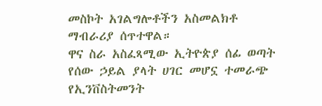መስኮት አገልግሎቶችን አስመልክቶ ማብራሪያ ሰጥተዋል።
ዋና ስራ አስፈጻሚው ኢትዮጵያ ሰፊ ወጣት የሰው ኃይል ያላት ሀገር መሆኗ ተመራጭ የኢንቨስትመንት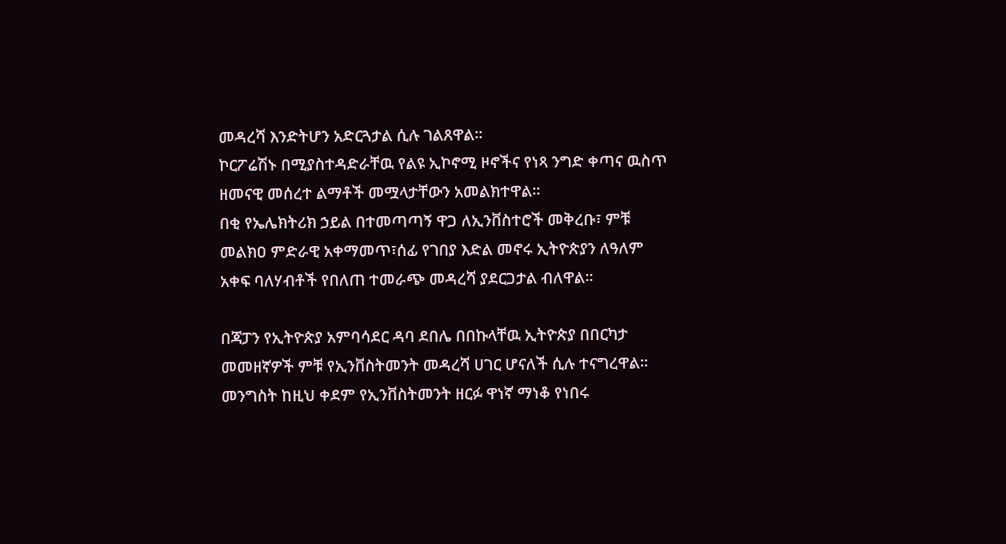መዳረሻ እንድትሆን አድርጓታል ሲሉ ገልጸዋል።
ኮርፖሬሽኑ በሚያስተዳድራቸዉ የልዩ ኢኮኖሚ ዞኖችና የነጻ ንግድ ቀጣና ዉስጥ ዘመናዊ መሰረተ ልማቶች መሟላታቸውን አመልክተዋል።
በቂ የኤሌክትሪክ ኃይል በተመጣጣኝ ዋጋ ለኢንቨስተሮች መቅረቡ፣ ምቹ መልክዐ ምድራዊ አቀማመጥ፣ሰፊ የገበያ እድል መኖሩ ኢትዮጵያን ለዓለም አቀፍ ባለሃብቶች የበለጠ ተመራጭ መዳረሻ ያደርጋታል ብለዋል።

በጃፓን የኢትዮጵያ አምባሳደር ዳባ ደበሌ በበኩላቸዉ ኢትዮጵያ በበርካታ መመዘኛዎች ምቹ የኢንቨስትመንት መዳረሻ ሀገር ሆናለች ሲሉ ተናግረዋል።
መንግስት ከዚህ ቀደም የኢንቨስትመንት ዘርፉ ዋነኛ ማነቆ የነበሩ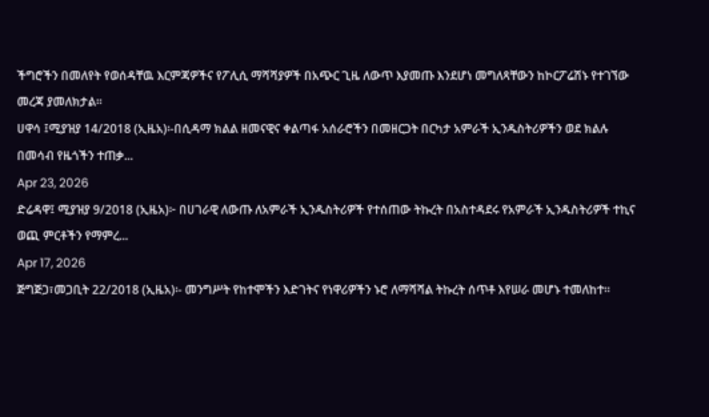ችግሮችን በመለየት የወሰዳቸዉ እርምጃዎችና የፖሊሲ ማሻሻያዎች በአጭር ጊዜ ለውጥ እያመጡ እንደሆነ መግለጻቸውን ከኮርፖሬሽኑ የተገኘው መረጃ ያመለክታል።
ሀዋሳ ፤ሚያዝያ 14/2018 (ኢዜአ)፡-በሲዳማ ክልል ዘመናዊና ቀልጣፋ አሰራሮችን በመዘርጋት በርካታ አምራች ኢንዱስትሪዎችን ወደ ክልሉ በመሳብ የዜጎችን ተጠቃ...
Apr 23, 2026
ድሬዳዋ፤ ሚያዝያ 9/2018 (ኢዜአ)፦ በሀገራዊ ለውጡ ለአምራች ኢንዱስትሪዎች የተሰጠው ትኩረት በአስተዳደሩ የአምራች ኢንዱስትሪዎች ተኪና ወጪ ምርቶችን የማምረ...
Apr 17, 2026
ጅግጅጋ፣መጋቢት 22/2018 (ኢዜአ)፡- መንግሥት የከተሞችን እድገትና የነዋሪዎችን ኑሮ ለማሻሻል ትኩረት ሰጥቶ እየሠራ መሆኑ ተመለከተ።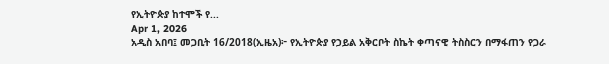የኢትዮጵያ ከተሞች የ...
Apr 1, 2026
አዲስ አበባ፤ መጋቢት 16/2018(ኢዜአ)፦ የኢትዮጵያ የኃይል አቅርቦት ስኬት ቀጣናዊ ትስስርን በማፋጠን የጋራ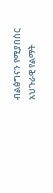ብልፅግናን የሚያበስር አህጉራዊ የልማት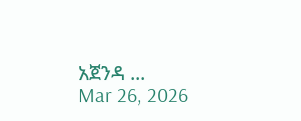አጀንዳ ...
Mar 26, 2026